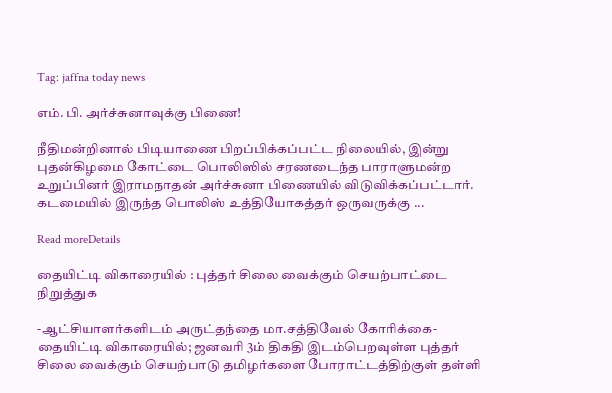Tag: jaffna today news

எம். பி. அர்ச்சுனாவுக்கு பிணை!

நீதிமன்றினால் பிடியாணை பிறப்பிக்கப்பட்ட நிலையில், இன்று புதன்கிழமை கோட்டை பொலிஸில் சரணடைந்த பாராளுமன்ற உறுப்பினர் இராமநாதன் அர்ச்சுனா பிணையில் விடுவிக்கப்பட்டார். கடமையில் இருந்த பொலிஸ் உத்தியோகத்தர் ஒருவருக்கு ...

Read moreDetails

தையிட்டி விகாரையில் : புத்தர் சிலை வைக்கும் செயற்பாட்டை நிறுத்துக

-ஆட்சியாளர்களிடம் அருட்தந்தை மா.சத்திவேல் கோரிக்கை- தையிட்டி விகாரையில்; ஜனவரி 3ம் திகதி இடம்பெறவுள்ள புத்தர் சிலை வைக்கும் செயற்பாடு தமிழர்களை போராட்டத்திற்குள் தள்ளி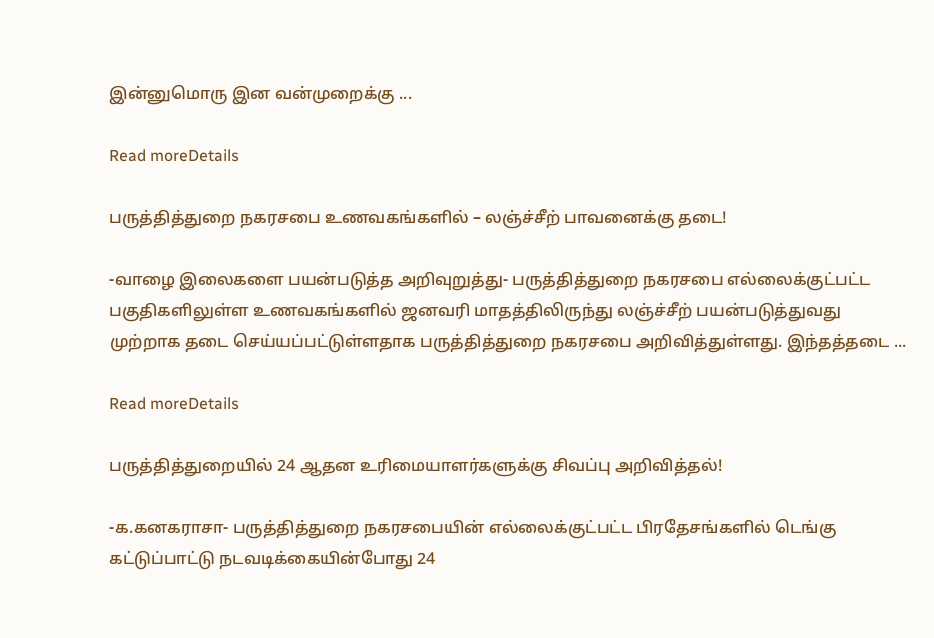இன்னுமொரு இன வன்முறைக்கு ...

Read moreDetails

பருத்தித்துறை நகரசபை உணவகங்களில் – லஞ்ச்சீற் பாவனைக்கு தடை!

-வாழை இலைகளை பயன்படுத்த அறிவுறுத்து- பருத்தித்துறை நகரசபை எல்லைக்குட்பட்ட பகுதிகளிலுள்ள உணவகங்களில் ஜனவரி மாதத்திலிருந்து லஞ்ச்சீற் பயன்படுத்துவது முற்றாக தடை செய்யப்பட்டுள்ளதாக பருத்தித்துறை நகரசபை அறிவித்துள்ளது. இந்தத்தடை ...

Read moreDetails

பருத்தித்துறையில் 24 ஆதன உரிமையாளர்களுக்கு சிவப்பு அறிவித்தல்!

-க.கனகராசா- பருத்தித்துறை நகரசபையின் எல்லைக்குட்பட்ட பிரதேசங்களில் டெங்கு கட்டுப்பாட்டு நடவடிக்கையின்போது 24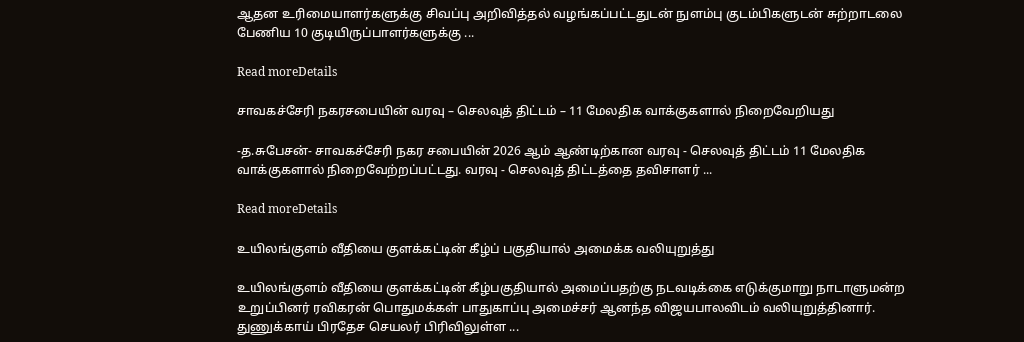ஆதன உரிமையாளர்களுக்கு சிவப்பு அறிவித்தல் வழங்கப்பட்டதுடன் நுளம்பு குடம்பிகளுடன் சுற்றாடலை பேணிய 10 குடியிருப்பாளர்களுக்கு ...

Read moreDetails

சாவகச்சேரி நகரசபையின் வரவு – செலவுத் திட்டம் – 11 மேலதிக வாக்குகளால் நிறைவேறியது

-த.சுபேசன்- சாவகச்சேரி நகர சபையின் 2026 ஆம் ஆண்டிற்கான வரவு - செலவுத் திட்டம் 11 மேலதிக வாக்குகளால் நிறைவேற்றப்பட்டது. வரவு - செலவுத் திட்டத்தை தவிசாளர் ...

Read moreDetails

உயிலங்குளம் வீதியை குளக்கட்டின் கீழ்ப் பகுதியால் அமைக்க வலியுறுத்து

உயிலங்குளம் வீதியை குளக்கட்டின் கீழ்பகுதியால் அமைப்பதற்கு நடவடிக்கை எடுக்குமாறு நாடாளுமன்ற உறுப்பினர் ரவிகரன் பொதுமக்கள் பாதுகாப்பு அமைச்சர் ஆனந்த விஜயபாலவிடம் வலியுறுத்தினார். துணுக்காய் பிரதேச செயலர் பிரிவிலுள்ள ...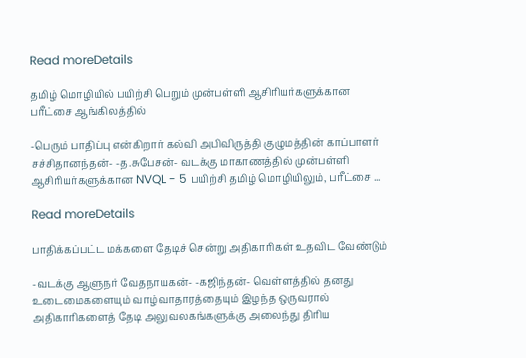Read moreDetails

தமிழ் மொழியில் பயிற்சி பெறும் முன்பள்ளி ஆசிரியர்களுக்கான பரீட்சை ஆங்கிலத்தில்

-பெரும் பாதிப்பு என்கிறார் கல்வி அபிவிருத்தி குழுமத்தின் காப்பாளர் சச்சிதானந்தன்- -த.சுபேசன்- வடக்கு மாகாணத்தில் முன்பள்ளி ஆசிரியர்களுக்கான NVQL - 5 பயிற்சி தமிழ் மொழியிலும், பரீட்சை ...

Read moreDetails

பாதிக்கப்பட்ட மக்களை தேடிச் சென்று அதிகாரிகள் உதவிட வேண்டும்

-வடக்கு ஆளுநர் வேதநாயகன்- -கஜிந்தன்- வெள்ளத்தில் தனது உடைமைகளையும் வாழ்வாதாரத்தையும் இழந்த ஒருவரால் அதிகாரிகளைத் தேடி அலுவலகங்களுக்கு அலைந்து திரிய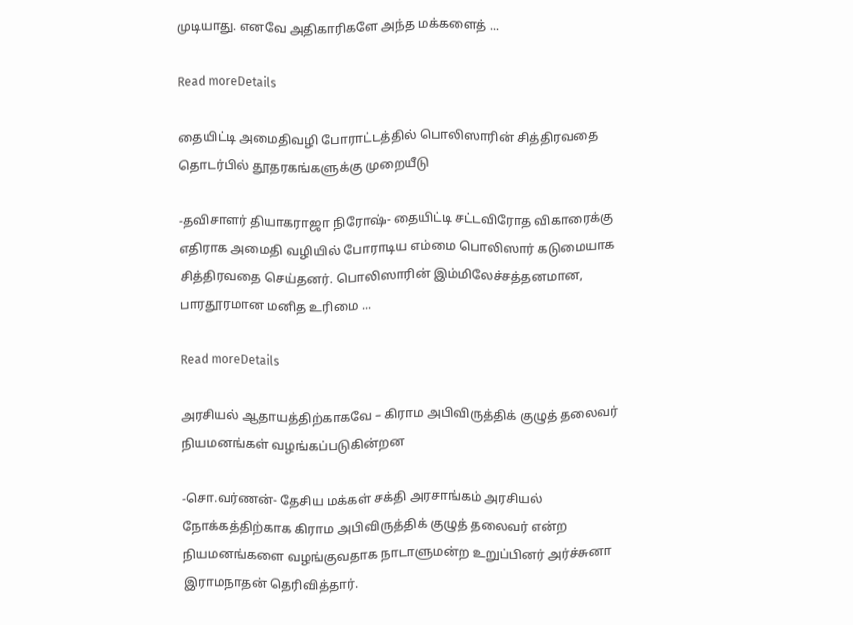முடியாது. எனவே அதிகாரிகளே அந்த மக்களைத் ...

Read moreDetails

தையிட்டி அமைதிவழி போராட்டத்தில் பொலிஸாரின் சித்திரவதை தொடர்பில் தூதரகங்களுக்கு முறையீடு

-தவிசாளர் தியாகராஜா நிரோஷ்- தையிட்டி சட்டவிரோத விகாரைக்கு எதிராக அமைதி வழியில் போராடிய எம்மை பொலிஸார் கடுமையாக சித்திரவதை செய்தனர். பொலிஸாரின் இம்மிலேச்சத்தனமான, பாரதூரமான மனித உரிமை ...

Read moreDetails

அரசியல் ஆதாயத்திற்காகவே – கிராம அபிவிருத்திக் குழுத் தலைவர் நியமனங்கள் வழங்கப்படுகின்றன

-சொ.வர்ணன்- தேசிய மக்கள் சக்தி அரசாங்கம் அரசியல் நோக்கத்திற்காக கிராம அபிவிருத்திக் குழுத் தலைவர் என்ற நியமனங்களை வழங்குவதாக நாடாளுமன்ற உறுப்பினர் அர்ச்சுனா இராமநாதன் தெரிவித்தார்.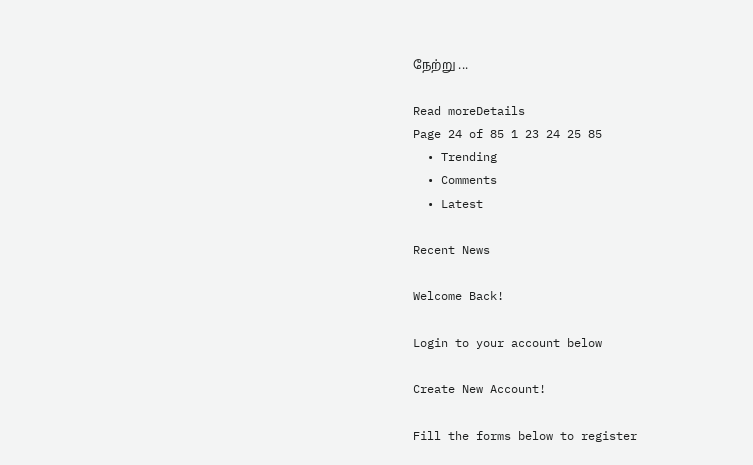நேற்று ...

Read moreDetails
Page 24 of 85 1 23 24 25 85
  • Trending
  • Comments
  • Latest

Recent News

Welcome Back!

Login to your account below

Create New Account!

Fill the forms below to register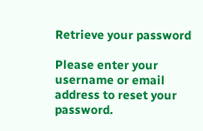Retrieve your password

Please enter your username or email address to reset your password.